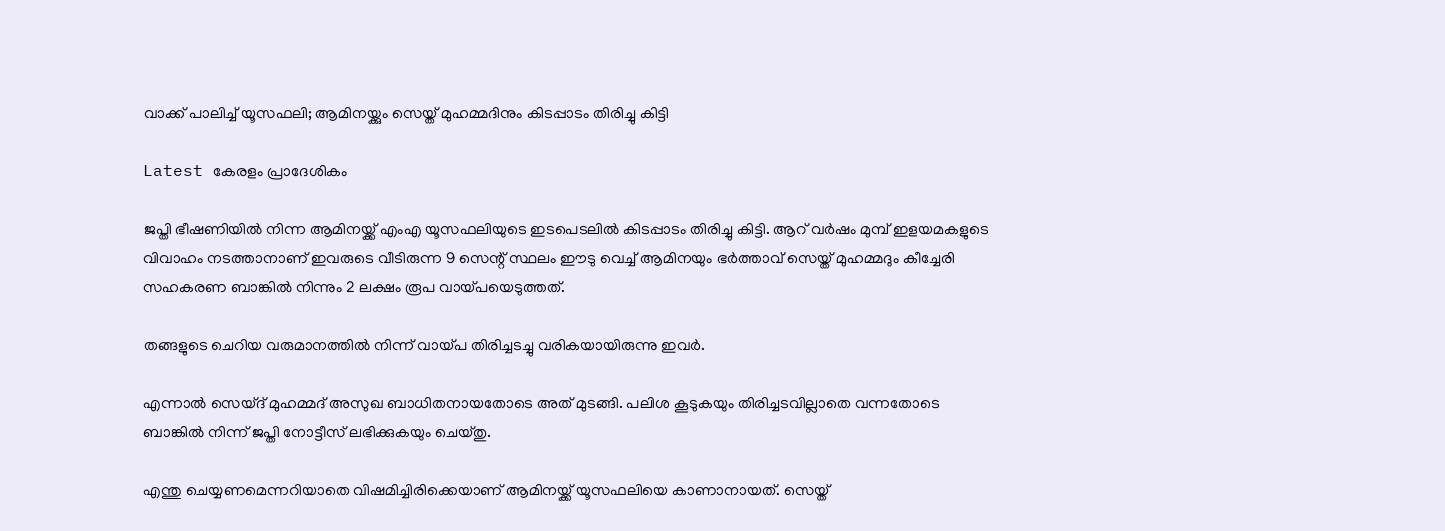വാക്ക് പാലിച്ച് യൂസഫലി; ആമിനയ്ക്കും സെയ്ത് മുഹമ്മദിനും കിടപ്പാടം തിരിച്ചു കിട്ടി

Latest കേരളം പ്രാദേശികം

ജപ്തി ഭീഷണിയിൽ നിന്ന ആമിനയ്ക്ക് എംഎ യൂസഫലിയുടെ ഇടപെടലിൽ കിടപ്പാടം തിരിച്ചു കിട്ടി. ആറ് വർഷം മുമ്പ് ഇളയമകളുടെ വിവാഹം നടത്താനാണ് ഇവരുടെ വീടിരുന്ന 9 സെന്റ് സ്ഥലം ഈടു വെച്ച് ആമിനയും ഭർത്താവ് സെയ്ത് മുഹമ്മദും കീച്ചേരി സഹകരണ ബാങ്കിൽ നിന്നും 2 ലക്ഷം രൂപ വായ്പയെടുത്തത്.

തങ്ങളുടെ ചെറിയ വരുമാനത്തിൽ നിന്ന് വായ്പ തിരിച്ചടച്ചു വരികയായിരുന്നു ഇവർ.

എന്നാൽ സെയ്ദ് മുഹമ്മദ് അസുഖ ബാധിതനായതോടെ അത് മുടങ്ങി. പലിശ കൂടുകയും തിരിച്ചടവില്ലാതെ വന്നതോടെ ബാങ്കിൽ നിന്ന് ജപ്തി നോട്ടീസ് ലഭിക്കുകയും ചെയ്തു.

എന്തു ചെയ്യണമെന്നറിയാതെ വിഷമിച്ചിരിക്കെയാണ് ആമിനയ്ക്ക് യൂസഫലിയെ കാണാനായത്. സെയ്ത്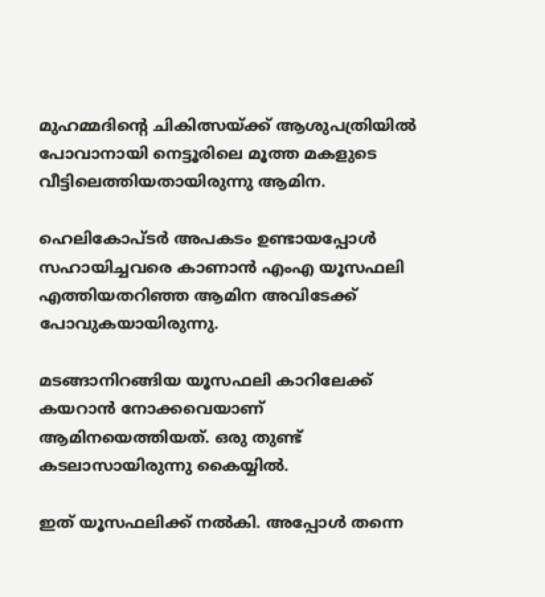മുഹമ്മദിന്റെ ചികിത്സയ്ക്ക് ആശുപത്രിയിൽ പോവാനായി നെട്ടൂരിലെ മൂത്ത മകളുടെ വീട്ടിലെത്തിയതായിരുന്നു ആമിന.

ഹെലികോപ്ടർ അപകടം ഉണ്ടായപ്പോൾ സഹായിച്ചവരെ കാണാൻ എംഎ യൂസഫലി എത്തിയതറിഞ്ഞ ആമിന അവിടേക്ക് പോവുകയായിരുന്നു.

മടങ്ങാനിറങ്ങിയ യൂസഫലി കാറിലേക്ക് കയറാന്‍ നോക്കവെയാണ് ആമിനയെത്തിയത്. ഒരു തുണ്ട് കടലാസായിരുന്നു കൈയ്യില്‍.

ഇത് യൂസഫലിക്ക് നല്‍കി. അപ്പോള്‍ തന്നെ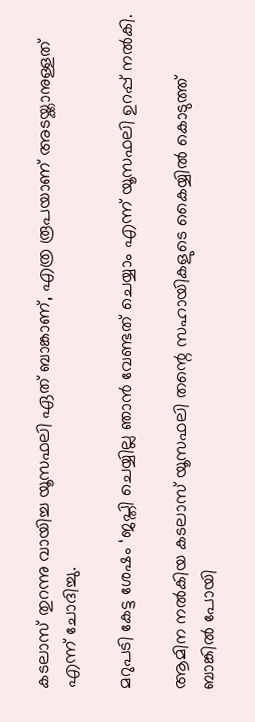കടലാസ് തുറന്നു വായിച്ച യൂസഫലി ഏത് ബാങ്കാണ്, എത്ര രൂപയാണ് അടയ്ക്കാനുള്ളത് എന്ന് ചോദിച്ചു.

മറുപടി കേട്ട ശേഷം ‘ജപ്തി ചെയ്യില്ല ഞാന്‍ വേണ്ടത് ചെയ്യാം എന്ന് യൂസഫലി ഉറപ്പ് നല്‍കി.

ആമിന നല്‍കിയ കടലാസ് യൂസഫലി തന്റെ സഹായികളുടെ കൈയ്യില്‍ കൊടുത്ത് ബാങ്കിൽ പോയി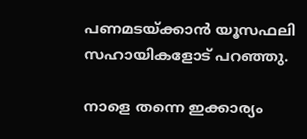പണമടയ്ക്കാൻ യൂസഫലി സഹായികളോട് പറഞ്ഞു.

നാളെ തന്നെ ഇക്കാര്യം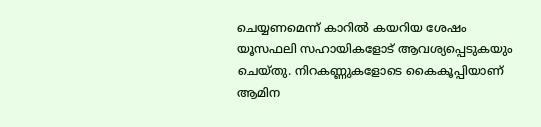ചെയ്യണമെന്ന് കാറില്‍ കയറിയ ശേഷം യൂസഫലി സഹായികളോട് ആവശ്യപ്പെടുകയും ചെയ്തു. നിറകണ്ണുകളോടെ കൈകൂപ്പിയാണ് ആമിന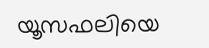യൂസഫലിയെ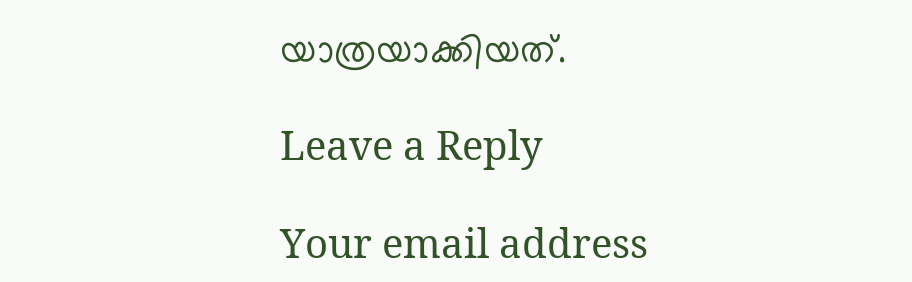യാത്രയാക്കിയത്.

Leave a Reply

Your email address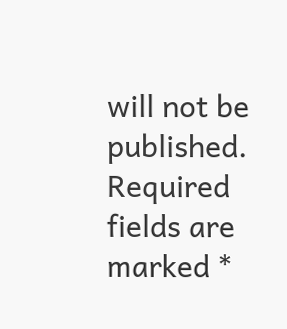will not be published. Required fields are marked *